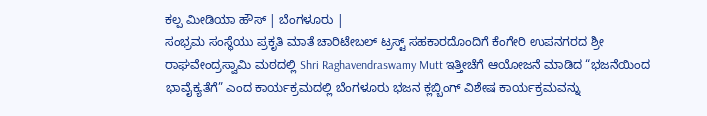ಕಲ್ಪ ಮೀಡಿಯಾ ಹೌಸ್ | ಬೆಂಗಳೂರು |
ಸಂಭ್ರಮ ಸಂಸ್ಥೆಯು ಪ್ರಕೃತಿ ಮಾತೆ ಚಾರಿಟೇಬಲ್ ಟ್ರಸ್ಟ್ ಸಹಕಾರದೊಂದಿಗೆ ಕೆಂಗೇರಿ ಉಪನಗರದ ಶ್ರೀ ರಾಘವೇಂದ್ರಸ್ವಾಮಿ ಮಠದಲ್ಲಿ Shri Raghavendraswamy Mutt ಇತ್ತೀಚೆಗೆ ಆಯೋಜನೆ ಮಾಡಿದ “ಭಜನೆಯಿಂದ ಭಾವೈಕ್ಯತೆಗೆ” ಎಂದ ಕಾರ್ಯಕ್ರಮದಲ್ಲಿ ಬೆಂಗಳೂರು ಭಜನ ಕ್ಲಬ್ಬಿಂಗ್ ವಿಶೇಷ ಕಾರ್ಯಕ್ರಮವನ್ನು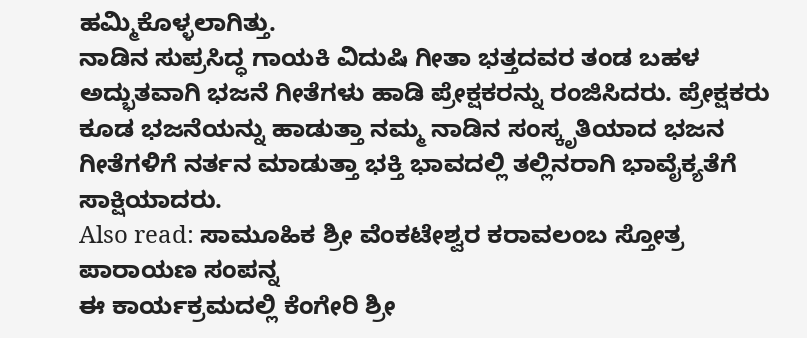ಹಮ್ಮಿಕೊಳ್ಳಲಾಗಿತ್ತು.
ನಾಡಿನ ಸುಪ್ರಸಿದ್ಧ ಗಾಯಕಿ ವಿದುಷಿ ಗೀತಾ ಭತ್ತದವರ ತಂಡ ಬಹಳ ಅದ್ಭುತವಾಗಿ ಭಜನೆ ಗೀತೆಗಳು ಹಾಡಿ ಪ್ರೇಕ್ಷಕರನ್ನು ರಂಜಿಸಿದರು. ಪ್ರೇಕ್ಷಕರು ಕೂಡ ಭಜನೆಯನ್ನು ಹಾಡುತ್ತಾ ನಮ್ಮ ನಾಡಿನ ಸಂಸ್ಕೃತಿಯಾದ ಭಜನ ಗೀತೆಗಳಿಗೆ ನರ್ತನ ಮಾಡುತ್ತಾ ಭಕ್ತಿ ಭಾವದಲ್ಲಿ ತಲ್ಲಿನರಾಗಿ ಭಾವೈಕ್ಯತೆಗೆ ಸಾಕ್ಷಿಯಾದರು.
Also read: ಸಾಮೂಹಿಕ ಶ್ರೀ ವೆಂಕಟೇಶ್ವರ ಕರಾವಲಂಬ ಸ್ತೋತ್ರ ಪಾರಾಯಣ ಸಂಪನ್ನ
ಈ ಕಾರ್ಯಕ್ರಮದಲ್ಲಿ ಕೆಂಗೇರಿ ಶ್ರೀ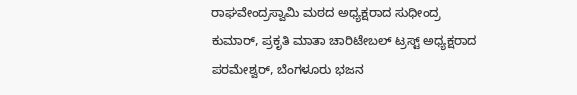ರಾಘವೇಂದ್ರಸ್ವಾಮಿ ಮಠದ ಅಧ್ಯಕ್ಷರಾದ ಸುಧೀಂದ್ರ ಕುಮಾರ್, ಪ್ರಕೃತಿ ಮಾತಾ ಚಾರಿಟೇಬಲ್ ಟ್ರಸ್ಟ್ ಅಧ್ಯಕ್ಷರಾದ ಪರಮೇಶ್ವರ್, ಬೆಂಗಳೂರು ಭಜನ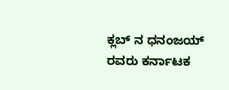ಕ್ಲಬ್ ನ ಧನಂಜಯ್ ರವರು ಕರ್ನಾಟಕ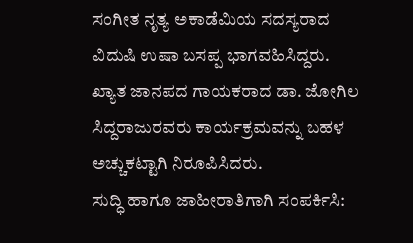ಸಂಗೀತ ನೃತ್ಯ ಅಕಾಡೆಮಿಯ ಸದಸ್ಯರಾದ ವಿದುಷಿ ಉಷಾ ಬಸಪ್ಪ ಭಾಗವಹಿಸಿದ್ದರು.
ಖ್ಯಾತ ಜಾನಪದ ಗಾಯಕರಾದ ಡಾ. ಜೋಗಿಲ ಸಿದ್ದರಾಜುರವರು ಕಾರ್ಯಕ್ರಮವನ್ನು ಬಹಳ ಅಚ್ಚುಕಟ್ಟಾಗಿ ನಿರೂಪಿಸಿದರು.
ಸುದ್ಧಿ ಹಾಗೂ ಜಾಹೀರಾತಿಗಾಗಿ ಸಂಪರ್ಕಿಸಿ: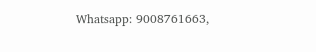Whatsapp: 9008761663,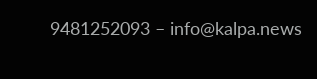9481252093 – info@kalpa.news